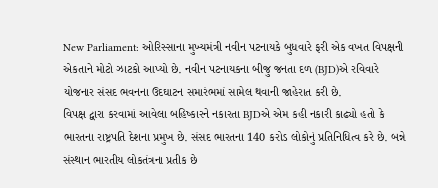New Parliament: ઓરિસ્સાના મુખ્યમંત્રી નવીન પટનાયકે બુધવારે ફરી એક વખત વિપક્ષની એકતાને મોટો ઝાટકો આપ્યો છે. નવીન પટનાયકના બીજુ જનતા દળ (BJD)એ રવિવારે યોજનાર સંસદ ભવનના ઉદઘાટન સમારંભમાં સામેલ થવાની જાહેરાત કરી છે.
વિપક્ષ દ્વારા કરવામાં આવેલા બહિષ્કારને નકારતા BJDએ એમ કહી નકારી કાઢ્યો હતો કે ભારતના રાષ્ટ્રપતિ દેશના પ્રમુખ છે. સંસદ ભારતના 140 કરોડ લોકોનું પ્રતિનિધિત્વ કરે છે. બન્ને સંસ્થાન ભારતીય લોકતંત્રના પ્રતીક છે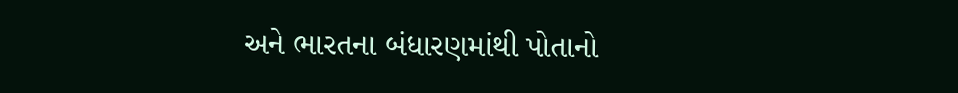અને ભારતના બંધારણમાંથી પોતાનો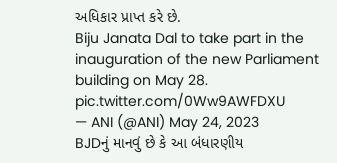અધિકાર પ્રાપ્ત કરે છે.
Biju Janata Dal to take part in the inauguration of the new Parliament building on May 28. pic.twitter.com/0Ww9AWFDXU
— ANI (@ANI) May 24, 2023
BJDનું માનવું છે કે આ બંધારણીય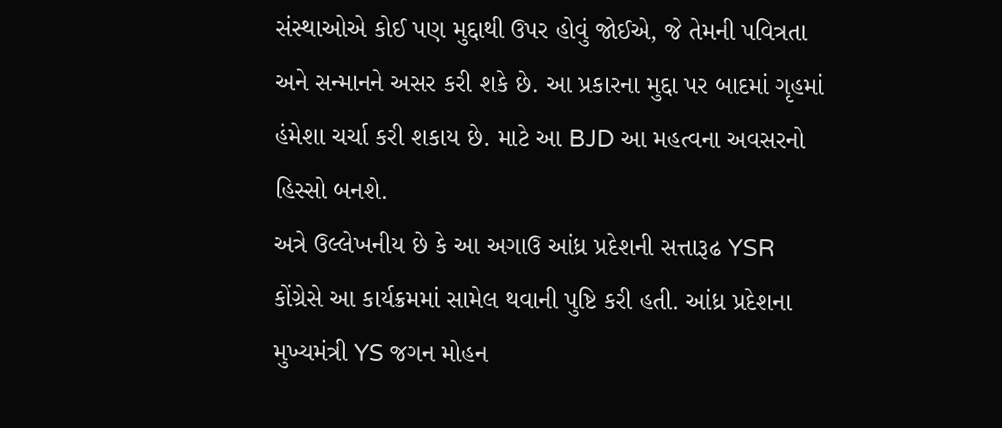સંસ્થાઓએ કોઈ પણ મુદ્દાથી ઉપર હોવું જોઈએ, જે તેમની પવિત્રતા અને સન્માનને અસર કરી શકે છે. આ પ્રકારના મુદ્દા પર બાદમાં ગૃહમાં હંમેશા ચર્ચા કરી શકાય છે. માટે આ BJD આ મહત્વના અવસરનો હિસ્સો બનશે.
અત્રે ઉલ્લેખનીય છે કે આ અગાઉ આંધ્ર પ્રદેશની સત્તારૂઢ YSR કોંગ્રેસે આ કાર્યક્રમમાં સામેલ થવાની પુષ્ટિ કરી હતી. આંધ્ર પ્રદેશના મુખ્યમંત્રી YS જગન મોહન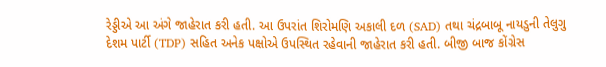રેડ્ડીએ આ અંગે જાહેરાત કરી હતી. આ ઉપરાંત શિરોમણિ અકાલી દળ (SAD) તથા ચંદ્રબાબૂ નાયડુની તેલુગુ દેશમ પાર્ટી (TDP) સહિત અનેક પક્ષોએ ઉપસ્થિત રહેવાની જાહેરાત કરી હતી. બીજી બાજ કોંગ્રેસ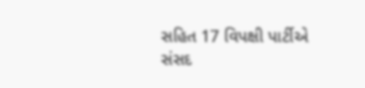સહિત 17 વિપક્ષી પાર્ટીએ સંસદ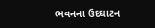ભવનના ઉદઘાટન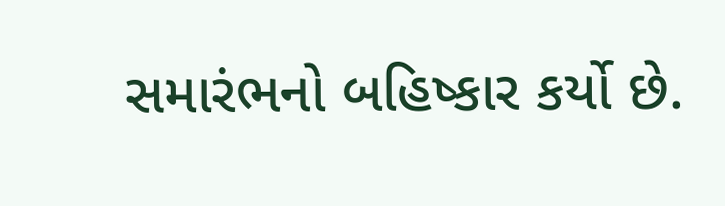સમારંભનો બહિષ્કાર કર્યો છે.